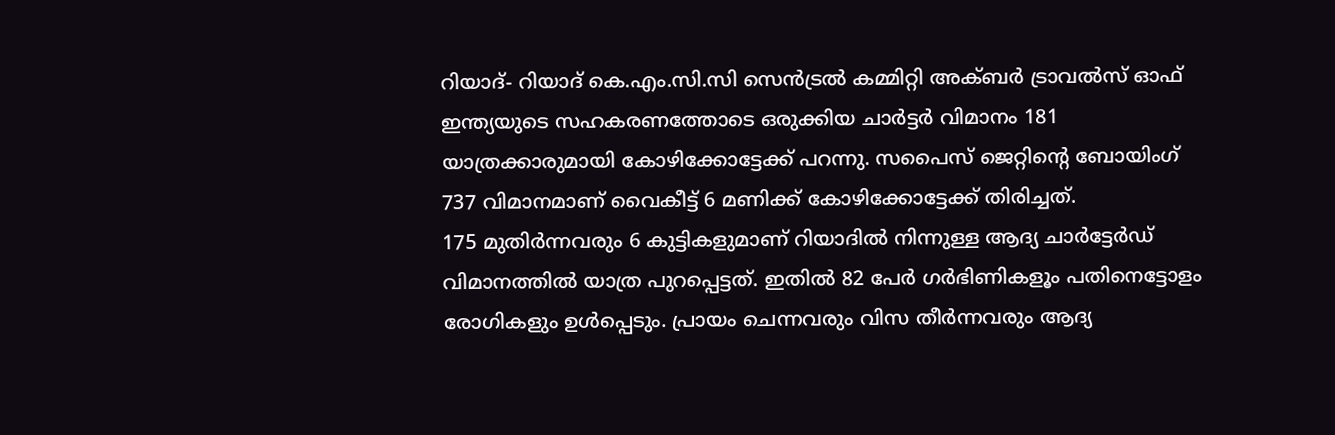റിയാദ്- റിയാദ് കെ.എം.സി.സി സെൻട്രൽ കമ്മിറ്റി അക്ബർ ട്രാവൽസ് ഓഫ് ഇന്ത്യയുടെ സഹകരണത്തോടെ ഒരുക്കിയ ചാർട്ടർ വിമാനം 181 യാത്രക്കാരുമായി കോഴിക്കോട്ടേക്ക് പറന്നു. സപൈസ് ജെറ്റിന്റെ ബോയിംഗ് 737 വിമാനമാണ് വൈകീട്ട് 6 മണിക്ക് കോഴിക്കോട്ടേക്ക് തിരിച്ചത്.
175 മുതിർന്നവരും 6 കുട്ടികളുമാണ് റിയാദിൽ നിന്നുള്ള ആദ്യ ചാർട്ടേർഡ് വിമാനത്തിൽ യാത്ര പുറപ്പെട്ടത്. ഇതിൽ 82 പേർ ഗർഭിണികളൂം പതിനെട്ടോളം രോഗികളും ഉൾപ്പെടും. പ്രായം ചെന്നവരും വിസ തീർന്നവരും ആദ്യ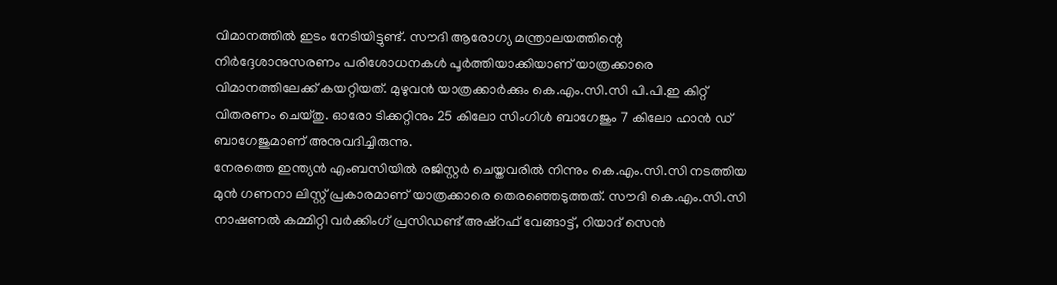വിമാനത്തിൽ ഇടം നേടിയിട്ടുണ്ട്. സൗദി ആരോഗ്യ മന്ത്രാലയത്തിന്റെ നിർദ്ദേശാനുസരണം പരിശോധനകൾ പൂർത്തിയാക്കിയാണ് യാത്രക്കാരെ വിമാനത്തിലേക്ക് കയറ്റിയത്. മുഴുവൻ യാത്രക്കാർക്കും കെ.എം.സി.സി പി.പി.ഇ കിറ്റ് വിതരണം ചെയ്തു. ഓരോ ടിക്കറ്റിനും 25 കിലോ സിംഗിൾ ബാഗേജും 7 കിലോ ഹാൻ ഡ് ബാഗേജുമാണ് അനുവദിച്ചിരുന്നു.
നേരത്തെ ഇന്ത്യൻ എംബസിയിൽ രജിസ്റ്റർ ചെയ്തവരിൽ നിന്നും കെ.എം.സി.സി നടത്തിയ മുൻ ഗണനാ ലിസ്റ്റ് പ്രകാരമാണ് യാത്രക്കാരെ തെരഞ്ഞെടുത്തത്. സൗദി കെ.എം.സി.സി നാഷണൽ കമ്മിറ്റി വർക്കിംഗ് പ്രസിഡണ്ട് അഷ്റഫ് വേങ്ങാട്ട്, റിയാദ് സെൻ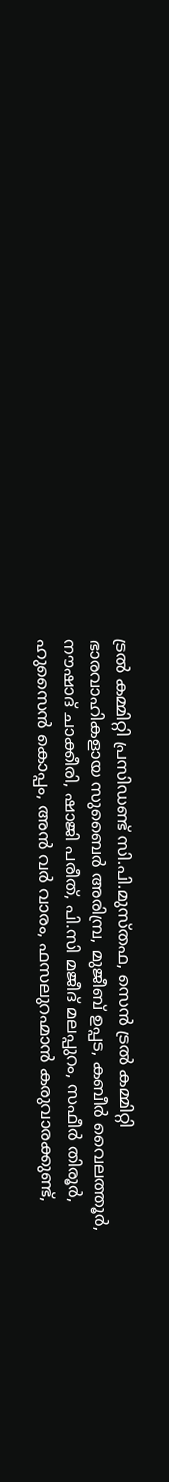ട്രൽ കമ്മിറ്റി പ്രസിഡണ്ട് സി.പി.മുസ്തഫ, സെൻ ട്രൽ കമ്മിറ്റി ഭാരവാഹികളായ സുബൈർ അരിമ്പ്ര, മുജീബ് ഉപ്പട, കബീർ വൈലത്തൂർ, നൗഷാദ് ചാക്കീരി, ഷാജി പരീത്, പി.സി മജീദ് മലപ്പുറം, സഫീർ തിരൂർ, ഹുസൈൻ കൊപ്പം, അൻ വർ വാരം, ഫസലുറഹ്മാൻ കരുവാരക്കുണ്ട്,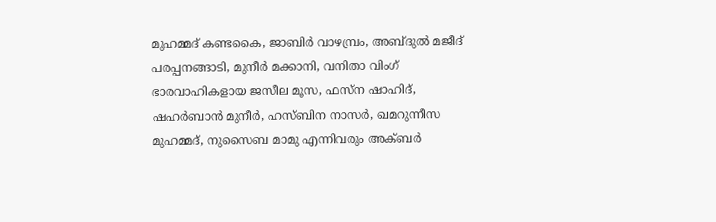മുഹമ്മദ് കണ്ടകൈ, ജാബിർ വാഴമ്പ്രം, അബ്ദുൽ മജീദ് പരപ്പനങ്ങാടി, മുനീർ മക്കാനി, വനിതാ വിംഗ് ഭാരവാഹികളായ ജസീല മൂസ, ഫസ്ന ഷാഹിദ്, ഷഹർബാൻ മുനീർ, ഹസ്ബിന നാസർ, ഖമറുന്നീസ മുഹമ്മദ്, നുസൈബ മാമു എന്നിവരും അക്ബർ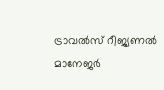ട്രാവൽസ് റീജ്യണൽ മാനേജർ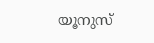യൂനുസ്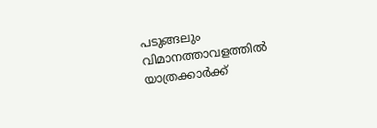പടുങ്ങലും വിമാനത്താവളത്തിൽ യാത്രക്കാർക്ക്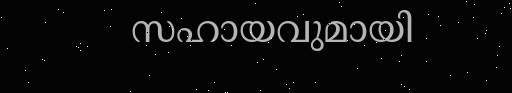സഹായവുമായി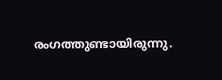രംഗത്തുണ്ടായിരുന്നു.